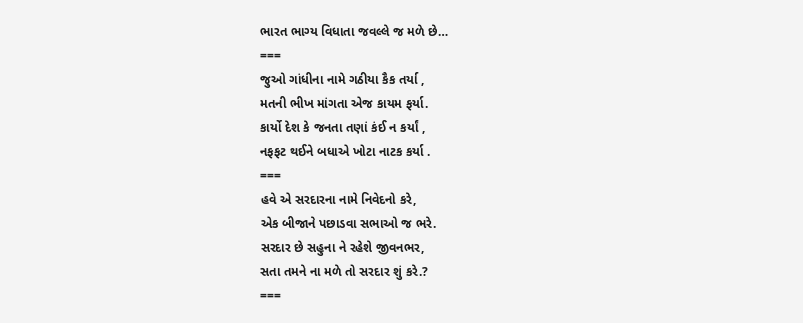ભારત ભાગ્ય વિધાતા જવલ્લે જ મળે છે…
===
જુઓ ગાંધીના નામે ગઠીયા કૈક તર્યા ,
મતની ભીખ માંગતા એજ કાયમ ફર્યા.
કાર્યો દેશ કે જનતા તણાં કંઈ ન કર્યાં ,
નફફટ થઈને બધાએ ખોટા નાટક કર્યા .
===
હવે એ સરદારના નામે નિવેદનો કરે,
એક બીજાને પછાડવા સભાઓ જ ભરે.
સરદાર છે સહુના ને રહેશે જીવનભર,
સતા તમને ના મળે તો સરદાર શું કરે.?
===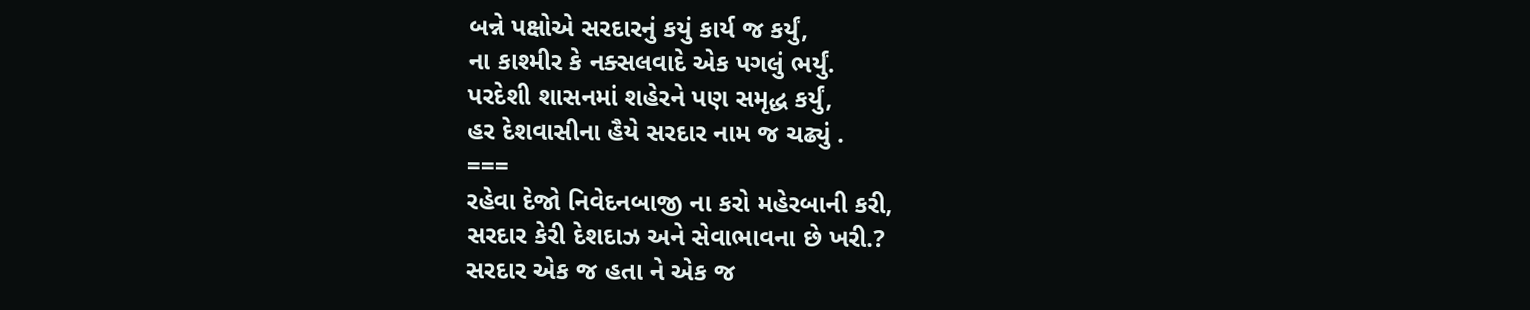બન્ને પક્ષોએ સરદારનું કયું કાર્ય જ કર્યું,
ના કાશ્મીર કે નક્સલવાદે એક પગલું ભર્યું.
પરદેશી શાસનમાં શહેરને પણ સમૃદ્ધ કર્યું,
હર દેશવાસીના હૈયે સરદાર નામ જ ચઢ્યું .
===
રહેવા દેજો નિવેદનબાજી ના કરો મહેરબાની કરી,
સરદાર કેરી દેશદાઝ અને સેવાભાવના છે ખરી.?
સરદાર એક જ હતા ને એક જ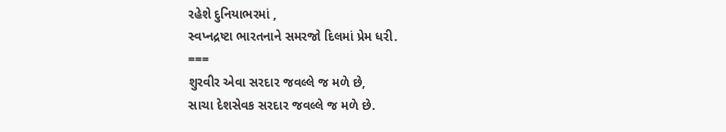રહેશે દુનિયાભરમાં ,
સ્વપ્નદ્રષ્ટા ભારતનાને સમરજો દિલમાં પ્રેમ ધરી.
===
શુરવીર એવા સરદાર જવલ્લે જ મળે છે,
સાચા દેશસેવક સરદાર જવલ્લે જ મળે છે.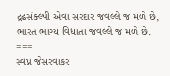દ્રઢસંક્લ્પી એવા સરદાર જવલ્લે જ મળે છે,
ભારત ભાગ્ય વિધાતા જવલ્લે જ મળે છે.
===
સ્વપ્ન જેસરવાકર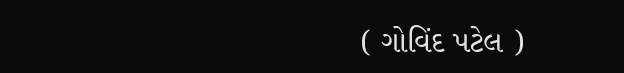( ગોવિંદ પટેલ )